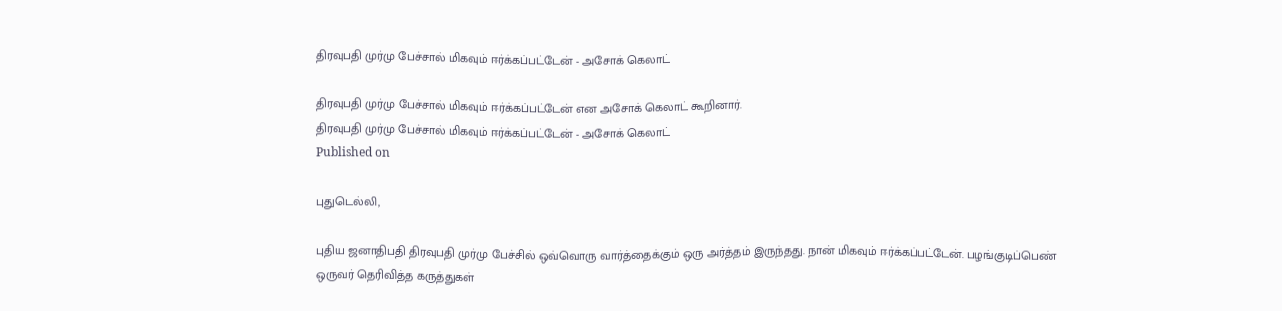திரவுபதி முர்மு பேச்சால் மிகவும் ஈர்க்கப்பட்டேன் - அசோக் கெலாட்

திரவுபதி முர்மு பேச்சால் மிகவும் ஈர்க்கப்பட்டேன் என அசோக் கெலாட் கூறினார்.
திரவுபதி முர்மு பேச்சால் மிகவும் ஈர்க்கப்பட்டேன் - அசோக் கெலாட்
Published on

புதுடெல்லி,

புதிய ஜனாதிபதி திரவுபதி முர்மு பேச்சில் ஒவ்வொரு வார்த்தைக்கும் ஒரு அர்த்தம் இருந்தது. நான் மிகவும் ஈர்க்கப்பட்டேன். பழங்குடிப்பெண் ஒருவர் தெரிவித்த கருத்துகள்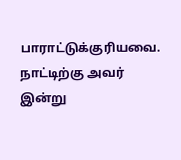பாராட்டுக்குரியவை. நாட்டிற்கு அவர் இன்று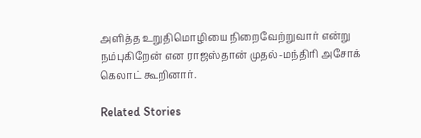அளித்த உறுதிமொழியை நிறைவேற்றுவார் என்று நம்புகிறேன் என ராஜஸ்தான் முதல்-மந்திரி அசோக் கெலாட் கூறினார்.

Related Stories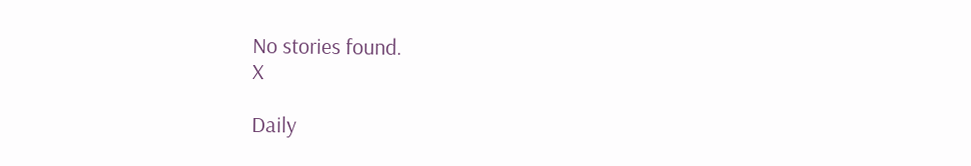No stories found.
X

Daily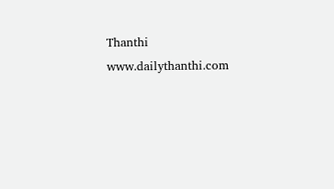Thanthi
www.dailythanthi.com